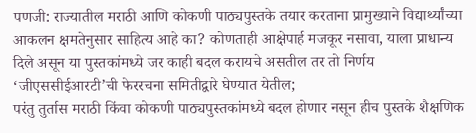पणजी: राज्यातील मराठी आणि कोकणी पाठ्यपुस्तके तयार करताना प्रामुख्याने विद्यार्थ्यांच्या आकलन क्षमतेनुसार साहित्य आहे का? कोणताही आक्षेपार्ह मजकूर नसावा, याला प्राधान्य दिले असून या पुस्तकांमध्ये जर काही बदल करायचे असतील तर तो निर्णय ‘जीएससीईआरटी’ची फेररचना समितीद्वारे घेण्यात येतील;
परंतु तुर्तास मराठी किंवा कोकणी पाठ्यपुस्तकांमध्ये बदल होणार नसून हीच पुस्तके शैक्षणिक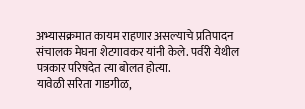अभ्यासक्रमात कायम राहणार असल्याचे प्रतिपादन संचालक मेघना शेटगावकर यांनी केले. पर्वरी येथील पत्रकार परिषदेत त्या बोलत होत्या.
यावेळी सरिता गाडगीळ,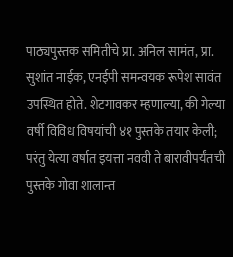पाठ्यपुस्तक समितीचे प्रा. अनिल सामंत, प्रा. सुशांत नाईक, एनईपी समन्वयक रूपेश सावंत उपस्थित होते. शेटगावकर म्हणाल्या, की गेल्या वर्षी विविध विषयांची ४१ पुस्तके तयार केली; परंतु येत्या वर्षात इयत्ता नववी ते बारावीपर्यंतची पुस्तके गोवा शालान्त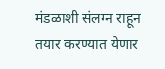मंडळाशी संलग्न राहून तयार करण्यात येणार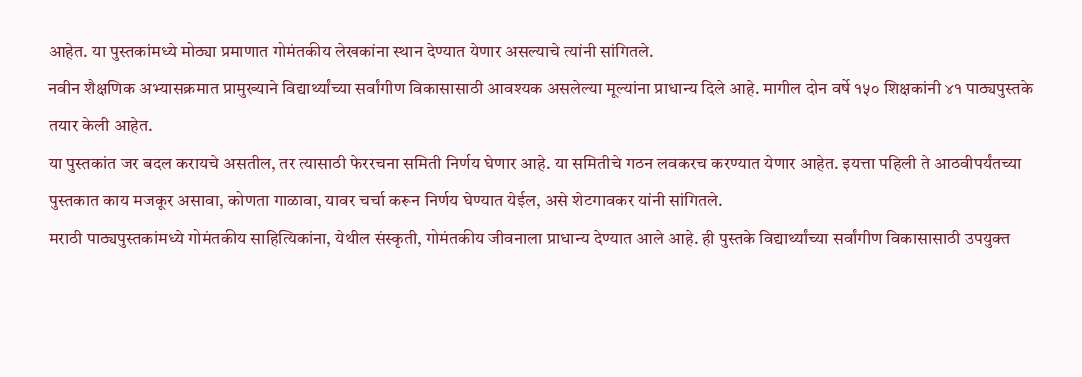आहेत. या पुस्तकांमध्ये मोठ्या प्रमाणात गोमंतकीय लेखकांना स्थान देण्यात येणार असल्याचे त्यांनी सांगितले.
नवीन शैक्षणिक अभ्यासक्रमात प्रामुख्याने विद्यार्थ्यांच्या सर्वांगीण विकासासाठी आवश्यक असलेल्या मूल्यांना प्राधान्य दिले आहे. मागील दोन वर्षे १५० शिक्षकांनी ४१ पाठ्यपुस्तके तयार केली आहेत.
या पुस्तकांत जर बदल करायचे असतील, तर त्यासाठी फेररचना समिती निर्णय घेणार आहे. या समितीचे गठन लवकरच करण्यात येणार आहेत. इयत्ता पहिली ते आठवीपर्यंतच्या पुस्तकात काय मजकूर असावा, कोणता गाळावा, यावर चर्चा करून निर्णय घेण्यात येईल, असे शेटगावकर यांनी सांगितले.
मराठी पाठ्यपुस्तकांमध्ये गोमंतकीय साहित्यिकांना, येथील संस्कृती, गोमंतकीय जीवनाला प्राधान्य देण्यात आले आहे. ही पुस्तके विद्यार्थ्यांच्या सर्वांगीण विकासासाठी उपयुक्त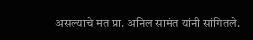असल्याचे मत प्रा. अनिल सामंत यांनी सांगितले.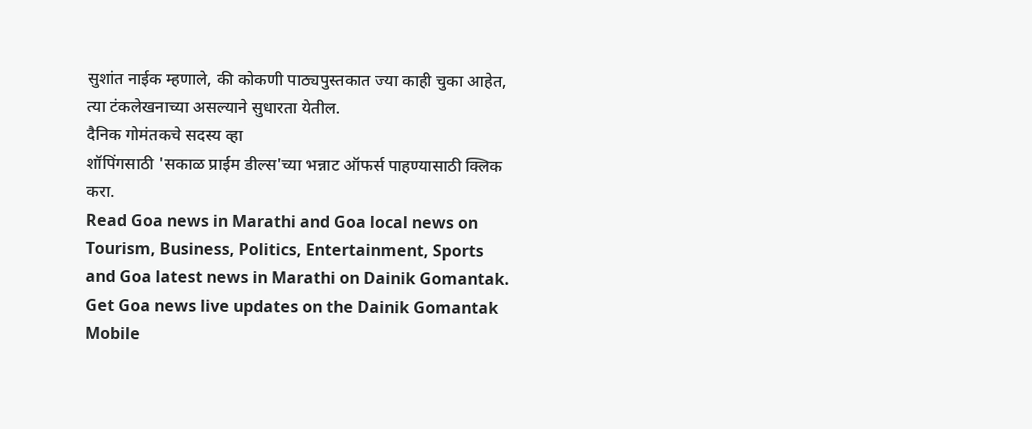सुशांत नाईक म्हणाले, की कोकणी पाठ्यपुस्तकात ज्या काही चुका आहेत, त्या टंकलेखनाच्या असल्याने सुधारता येतील.
दैनिक गोमंतकचे सदस्य व्हा
शॉपिंगसाठी 'सकाळ प्राईम डील्स'च्या भन्नाट ऑफर्स पाहण्यासाठी क्लिक करा.
Read Goa news in Marathi and Goa local news on Tourism, Business, Politics, Entertainment, Sports and Goa latest news in Marathi on Dainik Gomantak. Get Goa news live updates on the Dainik Gomantak Mobile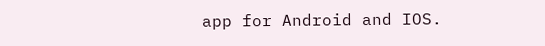app for Android and IOS.